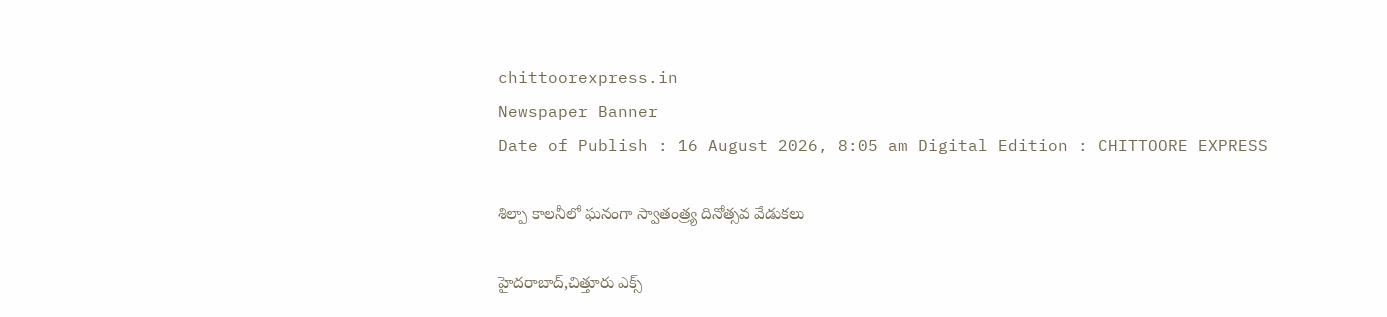chittoorexpress.in
Newspaper Banner
Date of Publish : 16 August 2026, 8:05 am Digital Edition : CHITTOORE EXPRESS

శిల్పా కాలనీలో ఘనంగా స్వాతంత్ర్య దినోత్సవ వేడుకలు

హైదరాబాద్,చిత్తూరు ఎక్స్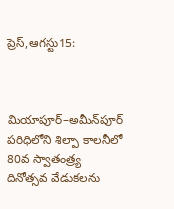ప్రెస్,ఆగస్టు15:



మియాపూర్–అమీన్‌పూర్ పరిధిలోని శిల్పా కాలనీలో 80వ స్వాతంత్ర్య దినోత్సవ వేడుకలను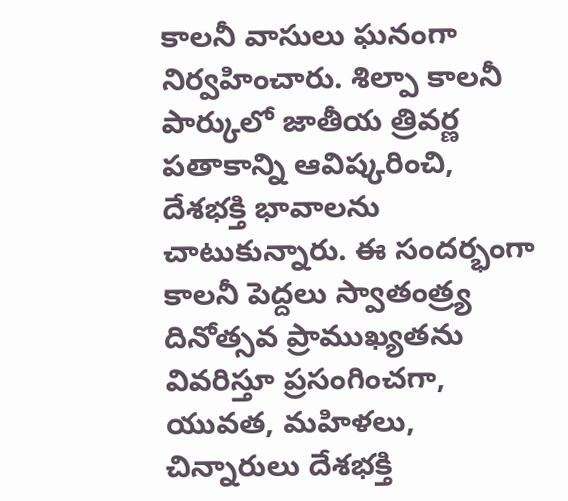కాలనీ వాసులు ఘనంగా నిర్వహించారు. శిల్పా కాలనీ పార్కులో జాతీయ త్రివర్ణ పతాకాన్ని ఆవిష్కరించి, దేశభక్తి భావాలను చాటుకున్నారు. ఈ సందర్భంగా కాలనీ పెద్దలు స్వాతంత్ర్య దినోత్సవ ప్రాముఖ్యతను వివరిస్తూ ప్రసంగించగా, యువత, మహిళలు, చిన్నారులు దేశభక్తి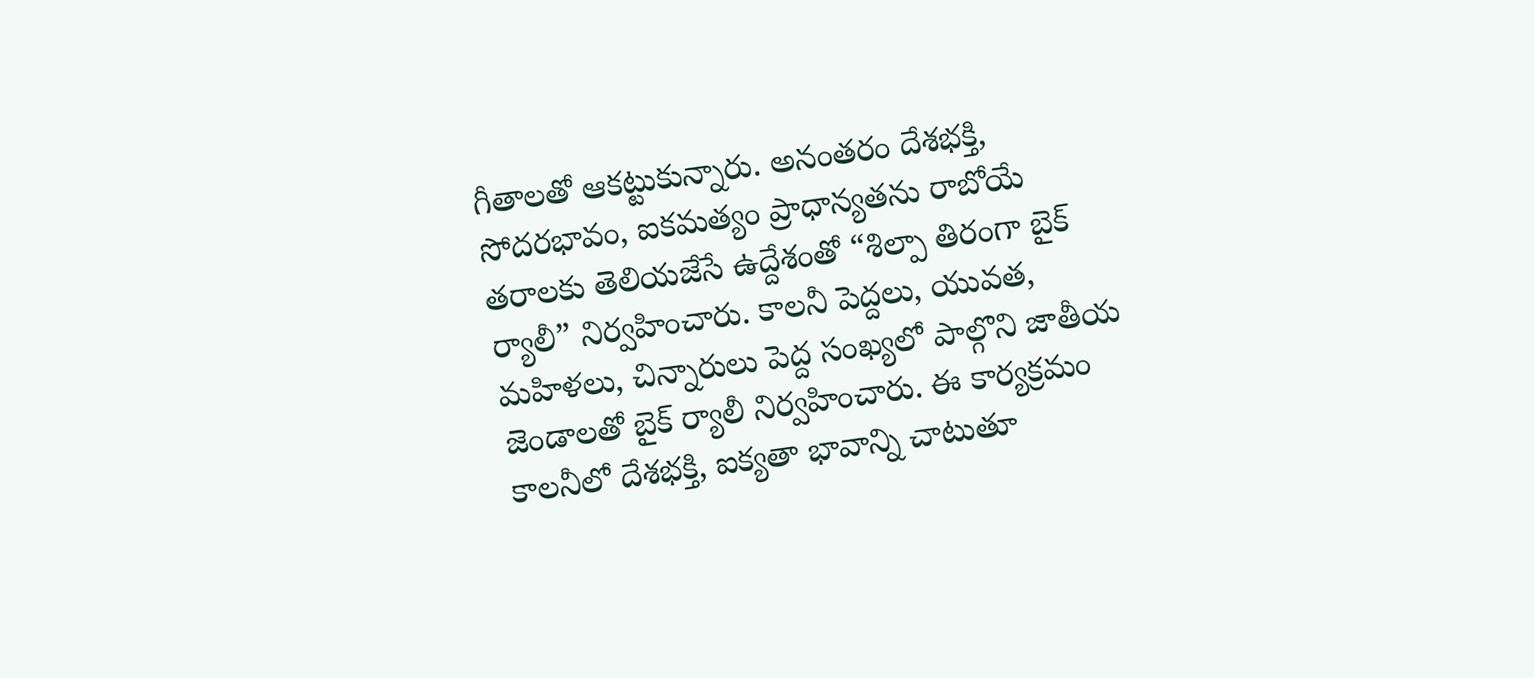గీతాలతో ఆకట్టుకున్నారు. అనంతరం దేశభక్తి, సోదరభావం, ఐకమత్యం ప్రాధాన్యతను రాబోయే తరాలకు తెలియజేసే ఉద్దేశంతో “శిల్పా తిరంగా బైక్ ర్యాలీ” నిర్వహించారు. కాలనీ పెద్దలు, యువత, మహిళలు, చిన్నారులు పెద్ద సంఖ్యలో పాల్గొని జాతీయ జెండాలతో బైక్ ర్యాలీ నిర్వహించారు. ఈ కార్యక్రమం కాలనీలో దేశభక్తి, ఐక్యతా భావాన్ని చాటుతూ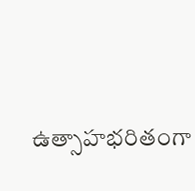ఉత్సాహభరితంగా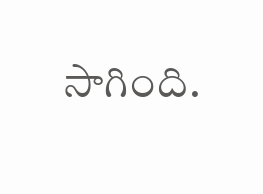సాగింది.